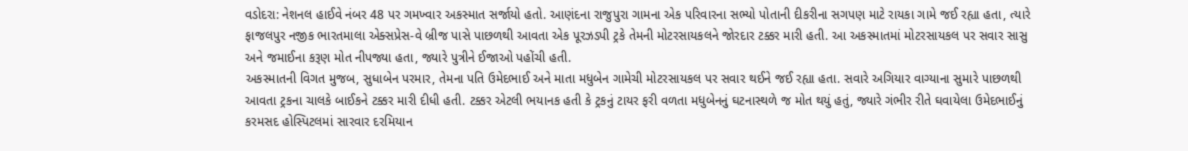વડોદરા: નેશનલ હાઈવે નંબર 48 પર ગમખ્વાર અકસ્માત સર્જાયો હતો. આણંદના રાજુપુરા ગામના એક પરિવારના સભ્યો પોતાની દીકરીના સગપણ માટે રાયકા ગામે જઈ રહ્યા હતા, ત્યારે ફાજલપુર નજીક ભારતમાલા એક્સપ્રેસ-વે બ્રીજ પાસે પાછળથી આવતા એક પૂરઝડપી ટ્રકે તેમની મોટરસાયકલને જોરદાર ટક્કર મારી હતી. આ અકસ્માતમાં મોટરસાયકલ પર સવાર સાસુ અને જમાઈના કરૂણ મોત નીપજ્યા હતા, જ્યારે પુત્રીને ઈજાઓ પહોંચી હતી.
અકસ્માતની વિગત મુજબ, સુધાબેન પરમાર, તેમના પતિ ઉમેદભાઈ અને માતા મધુબેન ગામેચી મોટરસાયકલ પર સવાર થઈને જઈ રહ્યા હતા. સવારે અગિયાર વાગ્યાના સુમારે પાછળથી આવતા ટ્રકના ચાલકે બાઈકને ટક્કર મારી દીધી હતી. ટક્કર એટલી ભયાનક હતી કે ટ્રકનું ટાયર ફરી વળતા મધુબેનનું ઘટનાસ્થળે જ મોત થયું હતું, જ્યારે ગંભીર રીતે ઘવાયેલા ઉમેદભાઈનું કરમસદ હોસ્પિટલમાં સારવાર દરમિયાન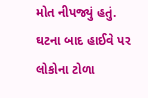મોત નીપજ્યું હતું.
ઘટના બાદ હાઈવે પર લોકોના ટોળા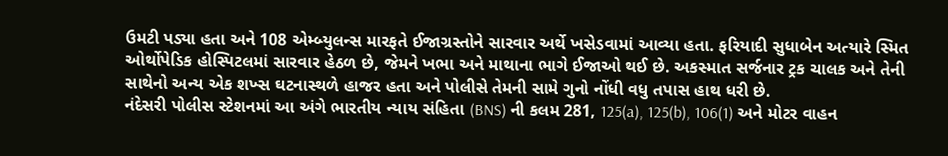ઉમટી પડ્યા હતા અને 108 એમ્બ્યુલન્સ મારફતે ઈજાગ્રસ્તોને સારવાર અર્થે ખસેડવામાં આવ્યા હતા. ફરિયાદી સુધાબેન અત્યારે સ્મિત ઓર્થોપેડિક હોસ્પિટલમાં સારવાર હેઠળ છે, જેમને ખભા અને માથાના ભાગે ઈજાઓ થઈ છે. અકસ્માત સર્જનાર ટ્રક ચાલક અને તેની સાથેનો અન્ય એક શખ્સ ઘટનાસ્થળે હાજર હતા અને પોલીસે તેમની સામે ગુનો નોંધી વધુ તપાસ હાથ ધરી છે.
નંદેસરી પોલીસ સ્ટેશનમાં આ અંગે ભારતીય ન્યાય સંહિતા (BNS) ની કલમ 281, 125(a), 125(b), 106(1) અને મોટર વાહન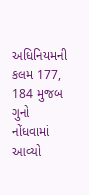અધિનિયમની કલમ 177, 184 મુજબ ગુનો નોંધવામાં આવ્યો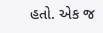હતો. એક જ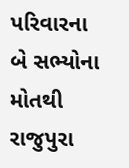પરિવારના બે સભ્યોના મોતથી રાજુપુરા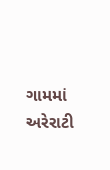ગામમાં અરેરાટી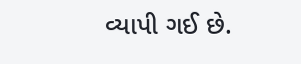વ્યાપી ગઈ છે.